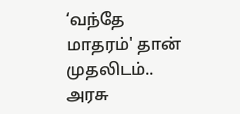‘வந்தே மாதரம்' தான் முதலிடம்.. அரசு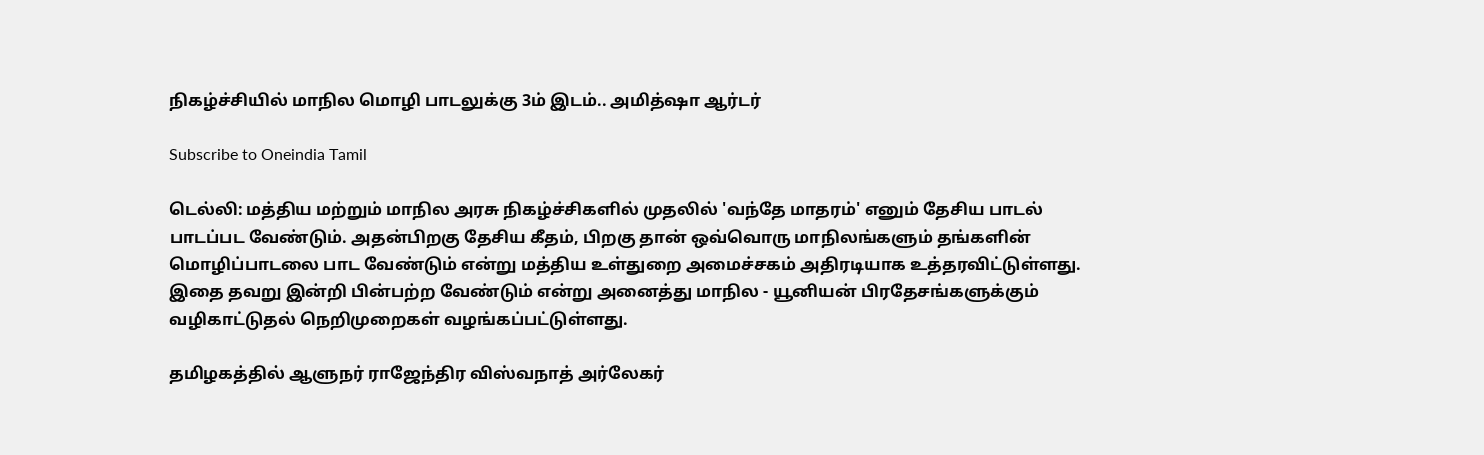நிகழ்ச்சியில் மாநில மொழி பாடலுக்கு 3ம் இடம்.. அமித்ஷா ஆர்டர்

Subscribe to Oneindia Tamil

டெல்லி: மத்திய மற்றும் மாநில அரசு நிகழ்ச்சிகளில் முதலில் 'வந்தே மாதரம்' எனும் தேசிய பாடல் பாடப்பட வேண்டும். அதன்பிறகு தேசிய கீதம், பிறகு தான் ஒவ்வொரு மாநிலங்களும் தங்களின் மொழிப்பாடலை பாட வேண்டும் என்று மத்திய உள்துறை அமைச்சகம் அதிரடியாக உத்தரவிட்டுள்ளது. இதை தவறு இன்றி பின்பற்ற வேண்டும் என்று அனைத்து மாநில - யூனியன் பிரதேசங்களுக்கும் வழிகாட்டுதல் நெறிமுறைகள் வழங்கப்பட்டுள்ளது.

தமிழகத்தில் ஆளுநர் ராஜேந்திர விஸ்வநாத் அர்லேகர்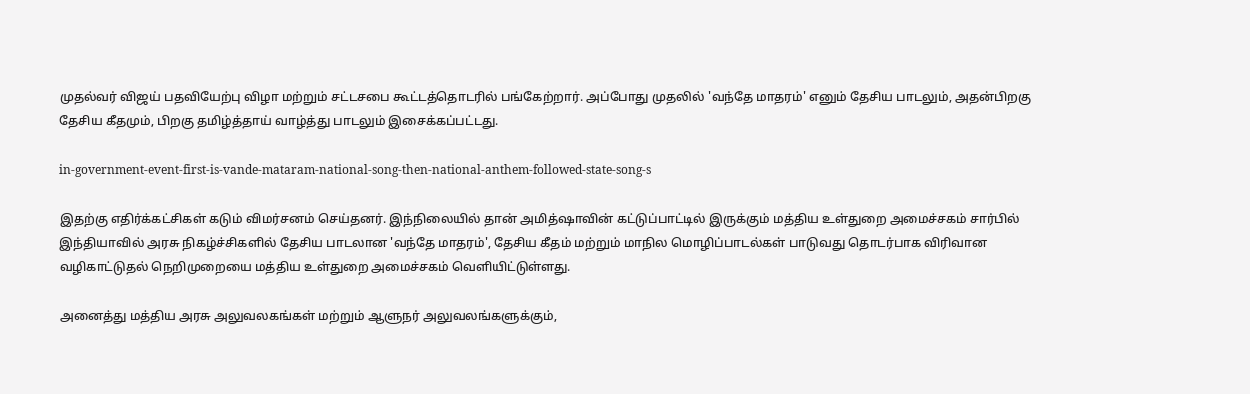முதல்வர் விஜய் பதவியேற்பு விழா மற்றும் சட்டசபை கூட்டத்தொடரில் பங்கேற்றார். அப்போது முதலில் 'வந்தே மாதரம்' எனும் தேசிய பாடலும், அதன்பிறகு தேசிய கீதமும், பிறகு தமிழ்த்தாய் வாழ்த்து பாடலும் இசைக்கப்பட்டது.

in-government-event-first-is-vande-mataram-national-song-then-national-anthem-followed-state-song-s

இதற்கு எதிர்க்கட்சிகள் கடும் விமர்சனம் செய்தனர். இந்நிலையில் தான் அமித்ஷாவின் கட்டுப்பாட்டில் இருக்கும் மத்திய உள்துறை அமைச்சகம் சார்பில் இந்தியாவில் அரசு நிகழ்ச்சிகளில் தேசிய பாடலான 'வந்தே மாதரம்', தேசிய கீதம் மற்றும் மாநில மொழிப்பாடல்கள் பாடுவது தொடர்பாக விரிவான வழிகாட்டுதல் நெறிமுறையை மத்திய உள்துறை அமைச்சகம் வெளியிட்டுள்ளது.

அனைத்து மத்திய அரசு அலுவலகங்கள் மற்றும் ஆளுநர் அலுவலங்களுக்கும்,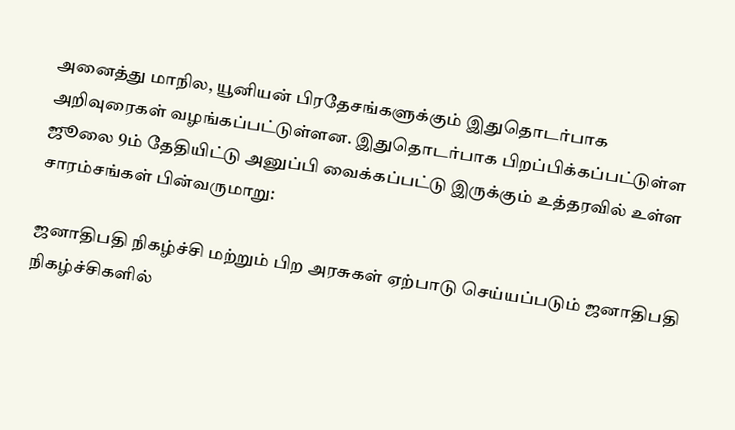அனைத்து மாநில, யூனியன் பிரதேசங்களுக்கும் இதுதொடர்பாக அறிவுரைகள் வழங்கப்பட்டுள்ளன. இதுதொடர்பாக பிறப்பிக்கப்பட்டுள்ள ஜூலை 9ம் தேதியிட்டு அனுப்பி வைக்கப்பட்டு இருக்கும் உத்தரவில் உள்ள சாரம்சங்கள் பின்வருமாறு:

ஜனாதிபதி நிகழ்ச்சி மற்றும் பிற அரசுகள் ஏற்பாடு செய்யப்படும் ஜனாதிபதி நிகழ்ச்சிகளில்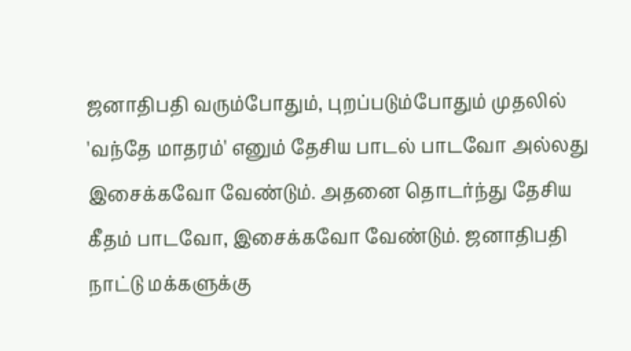ஜனாதிபதி வரும்போதும், புறப்படும்போதும் முதலில் 'வந்தே மாதரம்' எனும் தேசிய பாடல் பாடவோ அல்லது இசைக்கவோ வேண்டும். அதனை தொடர்ந்து தேசிய கீதம் பாடவோ, இசைக்கவோ வேண்டும். ஜனாதிபதி நாட்டு மக்களுக்கு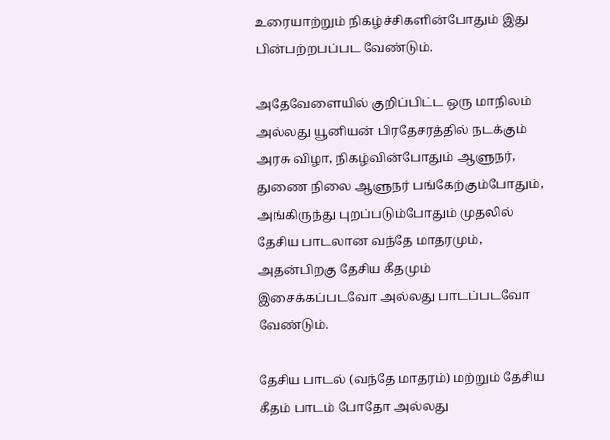உரையாற்றும் நிகழ்ச்சிகளின்போதும் இது பின்பற்றபப்பட வேண்டும்.

அதேவேளையில் குறிப்பிட்ட ஒரு மாநிலம் அல்லது யூனியன் பிரதேசரத்தில் நடக்கும் அரசு விழா, நிகழ்வின்போதும் ஆளுநர், துணை நிலை ஆளுநர் பங்கேற்கும்போதும், அங்கிருந்து புறப்படும்போதும் முதலில் தேசிய பாடலான வந்தே மாதரமும், அதன்பிறகு தேசிய கீதமும் இசைக்கப்படவோ அல்லது பாடப்படவோ வேண்டும்.

தேசிய பாடல் (வந்தே மாதரம்) மற்றும் தேசிய கீதம் பாடம் போதோ அல்லது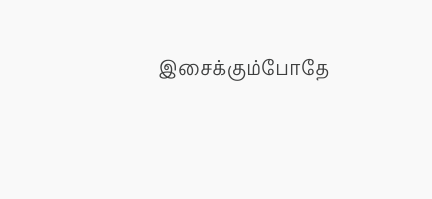இசைக்கும்போதே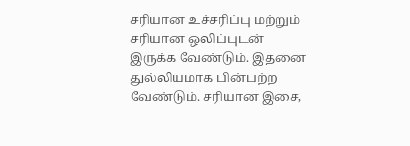சரியான உச்சரிப்பு மற்றும் சரியான ஒலிப்புடன் இருக்க வேண்டும். இதனை துல்லியமாக பின்பற்ற வேண்டும். சரியான இசை,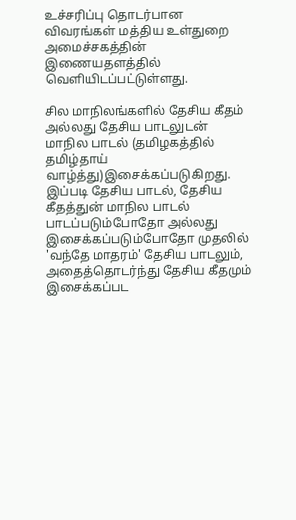உச்சரிப்பு தொடர்பான விவரங்கள் மத்திய உள்துறை அமைச்சகத்தின் இணையதளத்தில் வெளியிடப்பட்டுள்ளது.

சில மாநிலங்களில் தேசிய கீதம் அல்லது தேசிய பாடலுடன் மாநில பாடல் (தமிழகத்தில் தமிழ்தாய் வாழ்த்து)இசைக்கப்படுகிறது. இப்படி தேசிய பாடல், தேசிய கீதத்துன் மாநில பாடல் பாடப்படும்போதோ அல்லது இசைக்கப்படும்போதோ முதலில் 'வந்தே மாதரம்' தேசிய பாடலும், அதைத்தொடர்ந்து தேசிய கீதமும் இசைக்கப்பட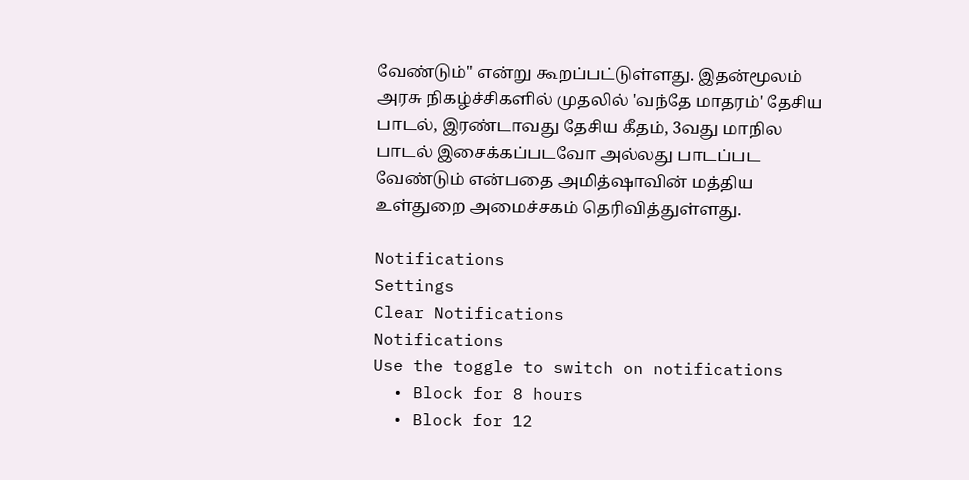வேண்டும்'' என்று கூறப்பட்டுள்ளது. இதன்மூலம் அரசு நிகழ்ச்சிகளில் முதலில் 'வந்தே மாதரம்' தேசிய பாடல், இரண்டாவது தேசிய கீதம், 3வது மாநில பாடல் இசைக்கப்படவோ அல்லது பாடப்பட வேண்டும் என்பதை அமித்ஷாவின் மத்திய உள்துறை அமைச்சகம் தெரிவித்துள்ளது.

Notifications
Settings
Clear Notifications
Notifications
Use the toggle to switch on notifications
  • Block for 8 hours
  • Block for 12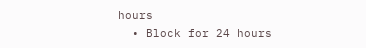hours
  • Block for 24 hours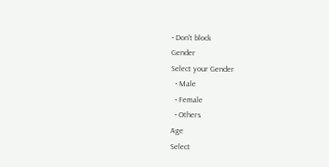• Don't block
Gender
Select your Gender
  • Male
  • Female
  • Others
Age
Select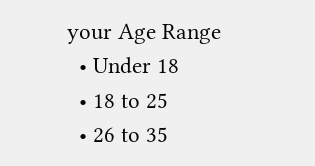your Age Range
  • Under 18
  • 18 to 25
  • 26 to 35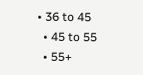• 36 to 45
  • 45 to 55
  • 55+